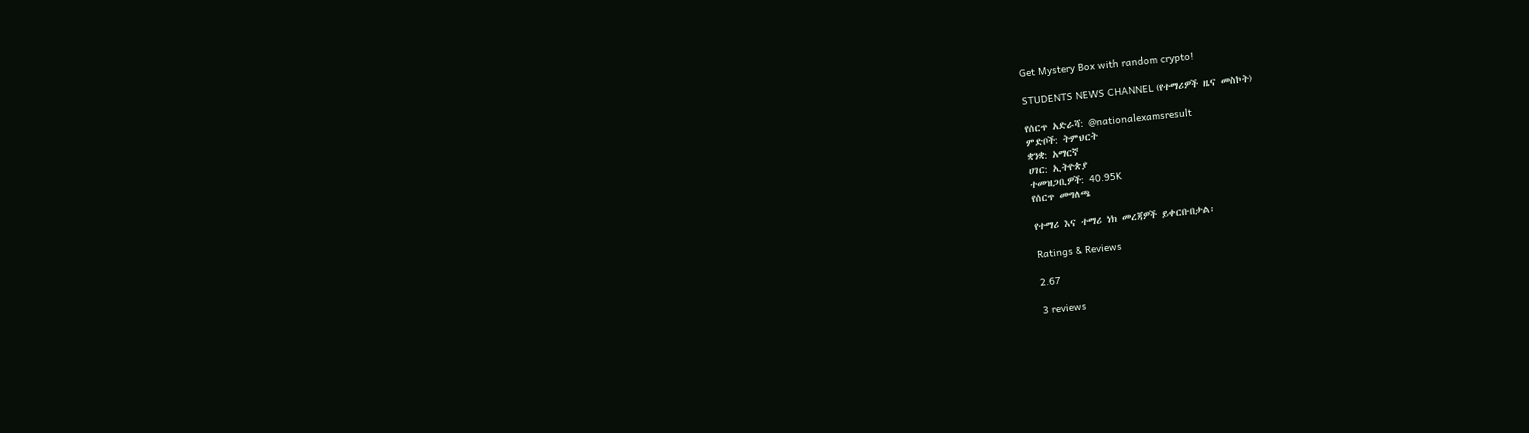Get Mystery Box with random crypto!

STUDENTS NEWS CHANNEL (የተማሪዎች ዜና መስኮት)

የሰርጥ አድራሻ: @nationalexamsresult
ምድቦች: ትምህርት
ቋንቋ: አማርኛ
ሀገር: ኢትዮጵያ
ተመዝጋቢዎች: 40.95K
የሰርጥ መግለጫ

የተማሪ እና ተማሪ ነክ መረጃዎች ይቀርቡበታል፡

Ratings & Reviews

2.67

3 reviews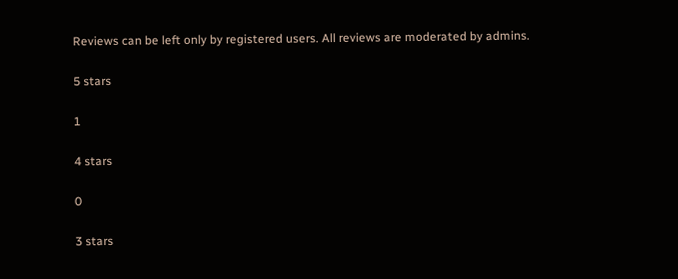Reviews can be left only by registered users. All reviews are moderated by admins.

5 stars

1

4 stars

0

3 stars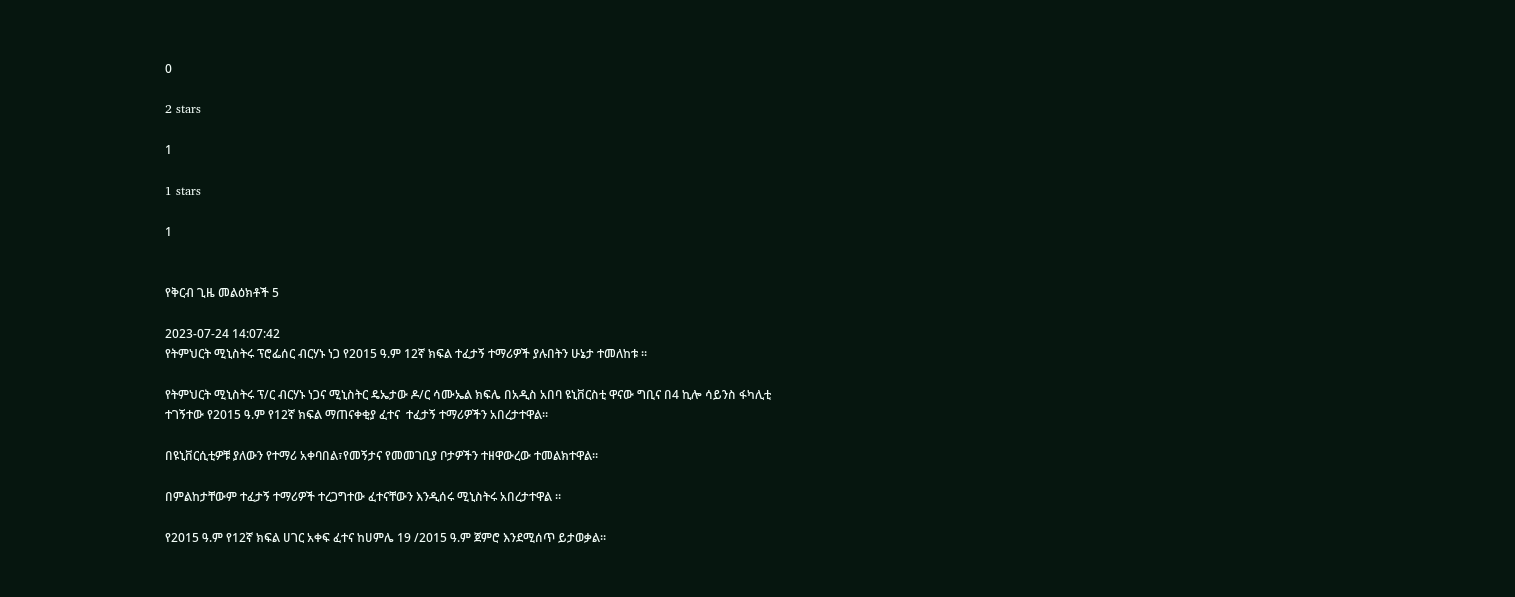0

2 stars

1

1 stars

1


የቅርብ ጊዜ መልዕክቶች 5

2023-07-24 14:07:42
የትምህርት ሚኒስትሩ ፕሮፌሰር ብርሃኑ ነጋ የ2015 ዓ.ም 12ኛ ክፍል ተፈታኝ ተማሪዎች ያሉበትን ሁኔታ ተመለከቱ ።

የትምህርት ሚኒስትሩ ፕ/ር ብርሃኑ ነጋና ሚኒስትር ዴኤታው ዶ/ር ሳሙኤል ክፍሌ በአዲስ አበባ ዩኒቨርስቲ ዋናው ግቢና በ4 ኪሎ ሳይንስ ፋካሊቲ ተገኝተው የ2015 ዓ.ም የ12ኛ ክፍል ማጠናቀቂያ ፈተና  ተፈታኝ ተማሪዎችን አበረታተዋል።

በዩኒቨርሲቲዎቹ ያለውን የተማሪ አቀባበል፣የመኝታና የመመገቢያ ቦታዎችን ተዘዋውረው ተመልክተዋል።

በምልከታቸውም ተፈታኝ ተማሪዎች ተረጋግተው ፈተናቸውን እንዲሰሩ ሚኒስትሩ አበረታተዋል ።

የ2015 ዓ.ም የ12ኛ ክፍል ሀገር አቀፍ ፈተና ከሀምሌ 19 /2015 ዓ.ም ጀምሮ እንደሚሰጥ ይታወቃል።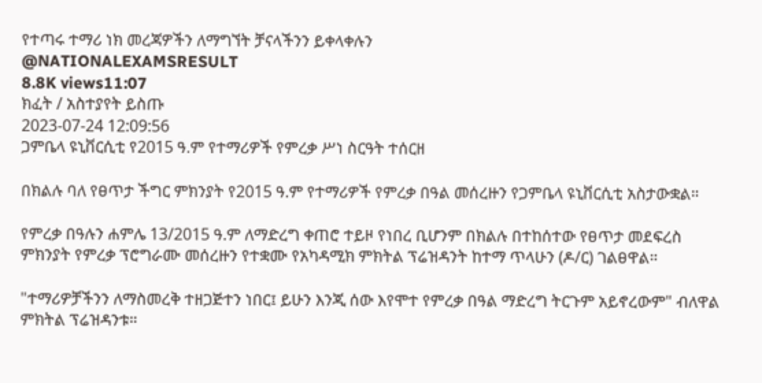የተጣሩ ተማሪ ነክ መረጃዎችን ለማግኘት ቻናላችንን ይቀላቀሉን
@NATIONALEXAMSRESULT
8.8K views11:07
ክፈት / አስተያየት ይስጡ
2023-07-24 12:09:56
ጋምቤላ ዩኒቨርሲቲ የ2015 ዓ.ም የተማሪዎች የምረቃ ሥነ ስርዓት ተሰርዘ

በክልሉ ባለ የፀጥታ ችግር ምክንያት የ2015 ዓ.ም የተማሪዎች የምረቃ በዓል መሰረዙን የጋምቤላ ዩኒቨርሲቲ አስታውቋል።

የምረቃ በዓሉን ሐምሌ 13/2015 ዓ.ም ለማድረግ ቀጠሮ ተይዞ የነበረ ቢሆንም በክልሉ በተከሰተው የፀጥታ መደፍረስ ምክንያት የምረቃ ፕሮግራሙ መሰረዙን የተቋሙ የአካዳሚክ ምክትል ፕሬዝዳንት ከተማ ጥላሁን (ዶ/ር) ገልፀዋል።

"ተማሪዎቻችንን ለማስመረቅ ተዘጋጅተን ነበር፤ ይሁን እንጂ ሰው እየሞተ የምረቃ በዓል ማድረግ ትርጉም አይኖረውም" ብለዋል ምክትል ፕሬዝዳንቱ።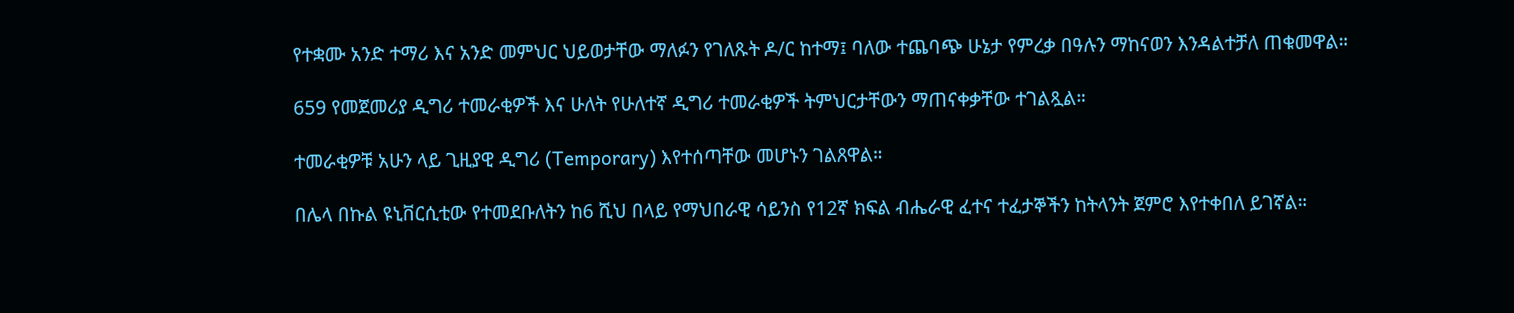የተቋሙ አንድ ተማሪ እና አንድ መምህር ህይወታቸው ማለፉን የገለጹት ዶ/ር ከተማ፤ ባለው ተጨባጭ ሁኔታ የምረቃ በዓሉን ማከናወን እንዳልተቻለ ጠቁመዋል።

659 የመጀመሪያ ዲግሪ ተመራቂዎች እና ሁለት የሁለተኛ ዲግሪ ተመራቂዎች ትምህርታቸውን ማጠናቀቃቸው ተገልጿል።

ተመራቂዎቹ አሁን ላይ ጊዚያዊ ዲግሪ (Temporary) እየተሰጣቸው መሆኑን ገልጸዋል።

በሌላ በኩል ዩኒቨርሲቲው የተመደቡለትን ከ6 ሺህ በላይ የማህበራዊ ሳይንስ የ12ኛ ክፍል ብሔራዊ ፈተና ተፈታኞችን ከትላንት ጀምሮ እየተቀበለ ይገኛል።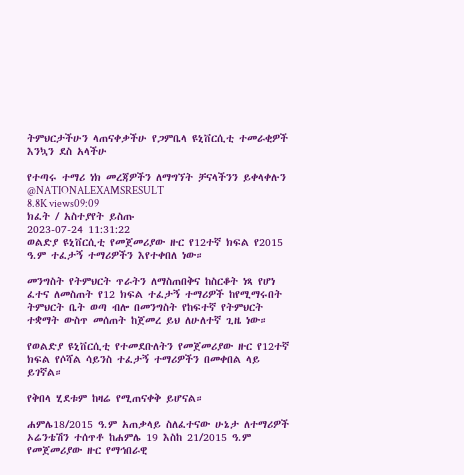ትምህርታችሁን ላጠናቀቃችሁ የጋምቤላ ዩኒቨርሲቲ ተመራቂዎች እንኳን ደስ አላችሁ

የተጣሩ ተማሪ ነክ መረጃዎችን ለማግኘት ቻናላችንን ይቀላቀሉን
@NATIONALEXAMSRESULT
8.8K views09:09
ክፈት / አስተያየት ይስጡ
2023-07-24 11:31:22
ወልድያ ዩኒቨርሲቲ የመጀመሪያው ዙር የ12ተኛ ክፍል የ2015 ዓ.ም ተፈታኝ ተማሪዎችን እየተቀበለ ነው።

መንግስት የትምህርት ጥራትን ለማስጠበቅና ከስርቆት ነጻ የሆነ ፈተና ለመስጠት የ12 ክፍል ተፈታኝ ተማሪዎች ከየሚማሩበት ትምህርት ቤት ወጣ ብሎ በመንግስት የከፍተኛ የትምህርት ተቋማት ውስጥ መሰጠት ከጀመረ ይህ ለሁለተኛ ጊዜ ነው።

የወልድያ ዩኒቨርሲቲ የተመደቡለትን የመጀመሪያው ዙር የ12ተኛ ክፍል የሶሻል ሳይንስ ተፈታኝ ተማሪዎችን በመቀበል ላይ ይገኛል።

የቅበላ ሂደቱም ከዛሬ የሚጠናቀቅ ይሆናል።

ሐምሌ18/2015 ዓ.ም አጠቃላይ ስለፈተናው ሁኔታ ለተማሪዎች ኦሬንቴሽን ተሰጥቶ ከሐምሌ 19 እስከ 21/2015 ዓ.ም የመጀመሪያው ዙር የማኅበራዊ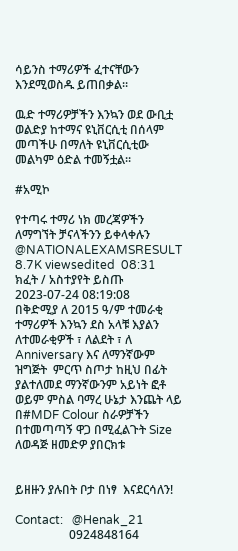ሳይንስ ተማሪዎች ፈተናቸውን እንደሚወስዱ ይጠበቃል።

ዉድ ተማሪዎቻችን እንኳን ወደ ውቢቷ ወልድያ ከተማና ዩኒቨርሲቲ በሰላም መጣችሁ በማለት ዩኒቨርሲቲው መልካም ዕድል ተመኝቷል።

#አሚኮ

የተጣሩ ተማሪ ነክ መረጃዎችን ለማግኘት ቻናላችንን ይቀላቀሉን
@NATIONALEXAMSRESULT
8.7K viewsedited  08:31
ክፈት / አስተያየት ይስጡ
2023-07-24 08:19:08
በቅድሚያ ለ 2015 ዓ/ም ተመራቂ ተማሪዎች እንኳን ደስ አላቹ እያልን ለተመራቂዎች ፣ ለልደት ፣ ለ Anniversary እና ለማንኛውም ዝግጅት  ምርጥ ስጦታ ከዚህ በፊት ያልተለመደ ማንኛውንም አይነት ፎቶ ወይም ምስል ባማረ ሁኔታ እንጨት ላይ በ#MDF Colour ስራዎቻችን  በተመጣጣኝ ዋጋ በሚፈልጉት Size ለወዳጅ ዘመድዎ ያበርክቱ


ይዘዙን ያሉበት ቦታ በነፃ  እናደርሳለን!

Contact:   @Henak_21
                  0924848164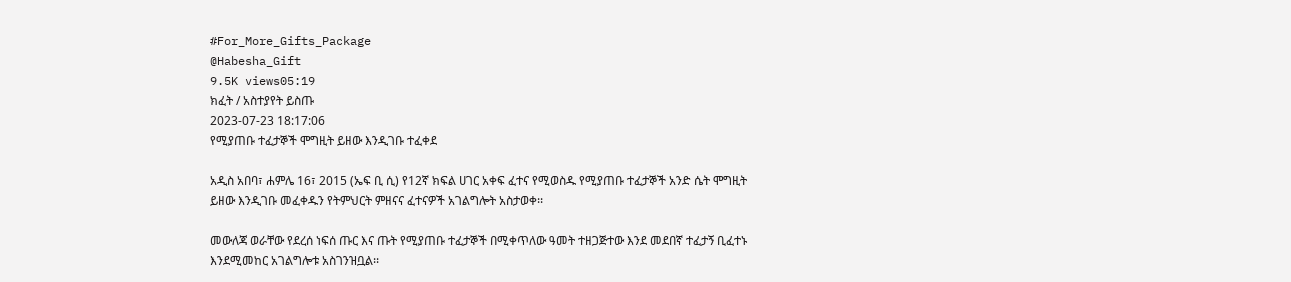#For_More_Gifts_Package
@Habesha_Gift
9.5K views05:19
ክፈት / አስተያየት ይስጡ
2023-07-23 18:17:06
የሚያጠቡ ተፈታኞች ሞግዚት ይዘው እንዲገቡ ተፈቀደ

አዲስ አበባ፣ ሐምሌ 16፣ 2015 (ኤፍ ቢ ሲ) የ12ኛ ክፍል ሀገር አቀፍ ፈተና የሚወስዱ የሚያጠቡ ተፈታኞች አንድ ሴት ሞግዚት ይዘው እንዲገቡ መፈቀዱን የትምህርት ምዘናና ፈተናዎች አገልግሎት አስታወቀ፡፡

መውለጃ ወራቸው የደረሰ ነፍሰ ጡር እና ጡት የሚያጠቡ ተፈታኞች በሚቀጥለው ዓመት ተዘጋጅተው እንደ መደበኛ ተፈታኝ ቢፈተኑ እንደሚመከር አገልግሎቱ አስገንዝቧል፡፡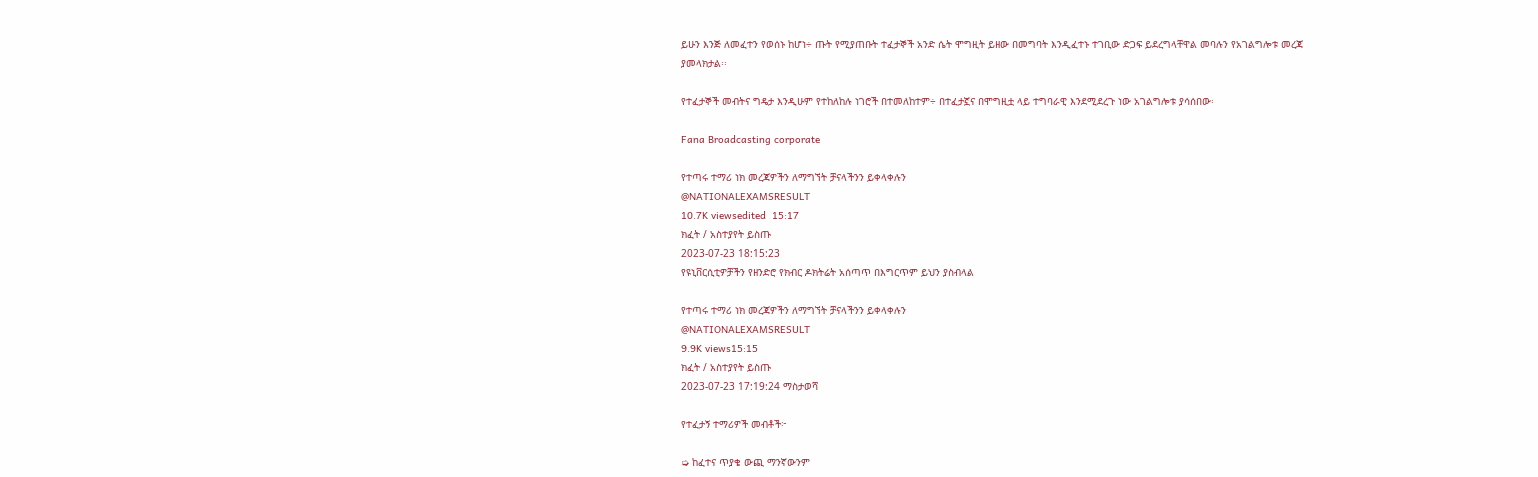ይሁን እንጅ ለመፈተን የወሰኑ ከሆነ÷ ጡት የሚያጠቡት ተፈታኞች አንድ ሴት ሞግዚት ይዘው በመግባት እንዲፈተኑ ተገቢው ድጋፍ ይደረግላቸዋል መባሉን የአገልግሎቱ መረጃ ያመላክታል፡፡

የተፈታኞች መብትና ግዴታ እንዲሁም የተከለከሉ ነገሮች በተመለከተም÷ በተፈታኟና በሞግዚቷ ላይ ተግባራዊ እንደሚደረጉ ነው አገልግሎቱ ያሳሰበው፡

Fana Broadcasting corporate

የተጣሩ ተማሪ ነክ መረጃዎችን ለማግኘት ቻናላችንን ይቀላቀሉን
@NATIONALEXAMSRESULT
10.7K viewsedited  15:17
ክፈት / አስተያየት ይስጡ
2023-07-23 18:15:23
የዩኒቨርሲቲዎቻችን የዘንድሮ የክብር ዶክትሬት አሰጣጥ በእግርጥም ይህን ያስብላል

የተጣሩ ተማሪ ነክ መረጃዎችን ለማግኘት ቻናላችንን ይቀላቀሉን
@NATIONALEXAMSRESULT
9.9K views15:15
ክፈት / አስተያየት ይስጡ
2023-07-23 17:19:24 ማስታወሻ

የተፈታኝ ተማሪዎች መብቶች፦

➭ ከፈተና ጥያቄ ውጪ ማንኛውንም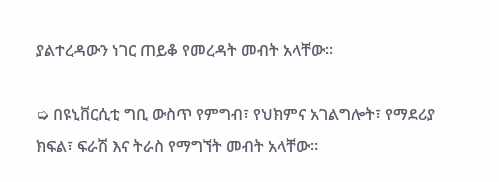ያልተረዳውን ነገር ጠይቆ የመረዳት መብት አላቸው።

➭ በዩኒቨርሲቲ ግቢ ውስጥ የምግብ፣ የህክምና አገልግሎት፣ የማደሪያ ክፍል፣ ፍራሽ እና ትራስ የማግኘት መብት አላቸው።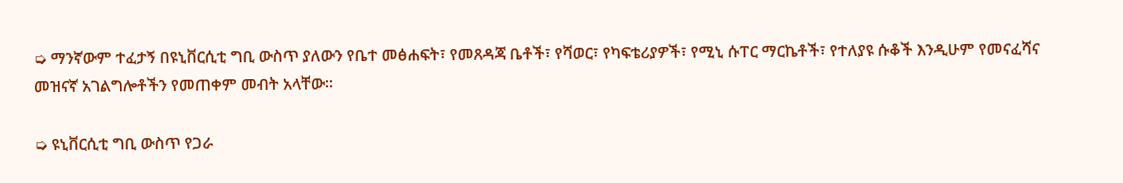➭ ማንኛውም ተፈታኝ በዩኒቨርሲቲ ግቢ ውስጥ ያለውን የቤተ መፅሐፍት፣ የመጸዳጃ ቤቶች፣ የሻወር፣ የካፍቴሪያዎች፣ የሚኒ ሱፐር ማርኬቶች፣ የተለያዩ ሱቆች እንዲሁም የመናፈሻና መዝናኛ አገልግሎቶችን የመጠቀም መብት አላቸው።

➭ ዩኒቨርሲቲ ግቢ ውስጥ የጋራ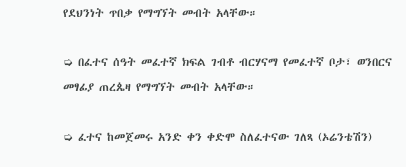የደህንነት ጥበቃ የማግኘት መብት አላቸው።

➭ በፈተና ሰዓት መፈተኛ ክፍል ገብቶ ብርሃናማ የመፈተኛ ቦታ፣ ወንበርና መፃፊያ ጠረጴዛ የማግኘት መብት አላቸው።

➭ ፈተና ከመጀመሩ አንድ ቀን ቀድሞ ስለፈተናው ገለጻ (ኦሬንቴሽን)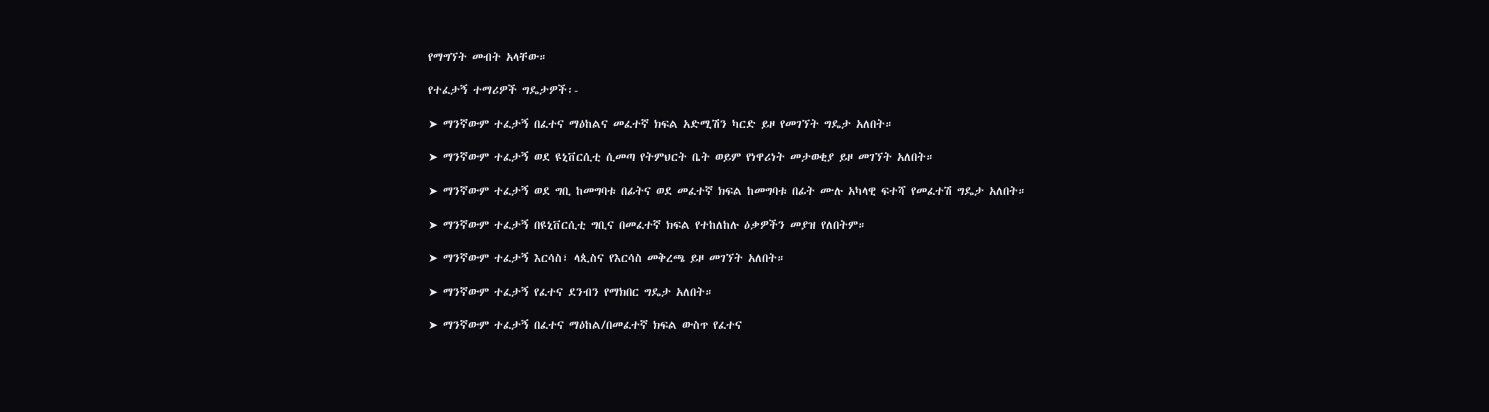የማግኘት መብት አላቸው።

የተፈታኝ ተማሪዎች ግዴታዎች፡-

➤ ማንኛውም ተፈታኝ በፈተና ማዕከልና መፈተኛ ክፍል አድሚሽን ካርድ ይዞ የመገኘት ግዴታ አለበት።

➤ ማንኛውም ተፈታኝ ወደ ዩኒቨርሲቲ ሲመጣ የትምህርት ቤት ወይም የነዋሪነት መታወቂያ ይዞ መገኘት አለበት።

➤ ማንኛውም ተፈታኝ ወደ ግቢ ከመግባቱ በፊትና ወደ መፈተኛ ክፍል ከመግባቱ በፊት ሙሉ አካላዊ ፍተሻ የመፈተሽ ግዴታ አለበት።

➤ ማንኛውም ተፈታኝ በዩኒቨርሲቲ ግቢና በመፈተኛ ክፍል የተከለከሉ ዕቃዎችን መያዝ የለበትም።

➤ ማንኛውም ተፈታኝ እርሳስ፣ ላጲስና የእርሳስ መቅረጫ ይዞ መገኘት አለበት።

➤ ማንኛውም ተፈታኝ የፈተና ደንብን የማክበር ግዴታ አለበት።

➤ ማንኛውም ተፈታኝ በፈተና ማዕከል/በመፈተኛ ክፍል ውስጥ የፈተና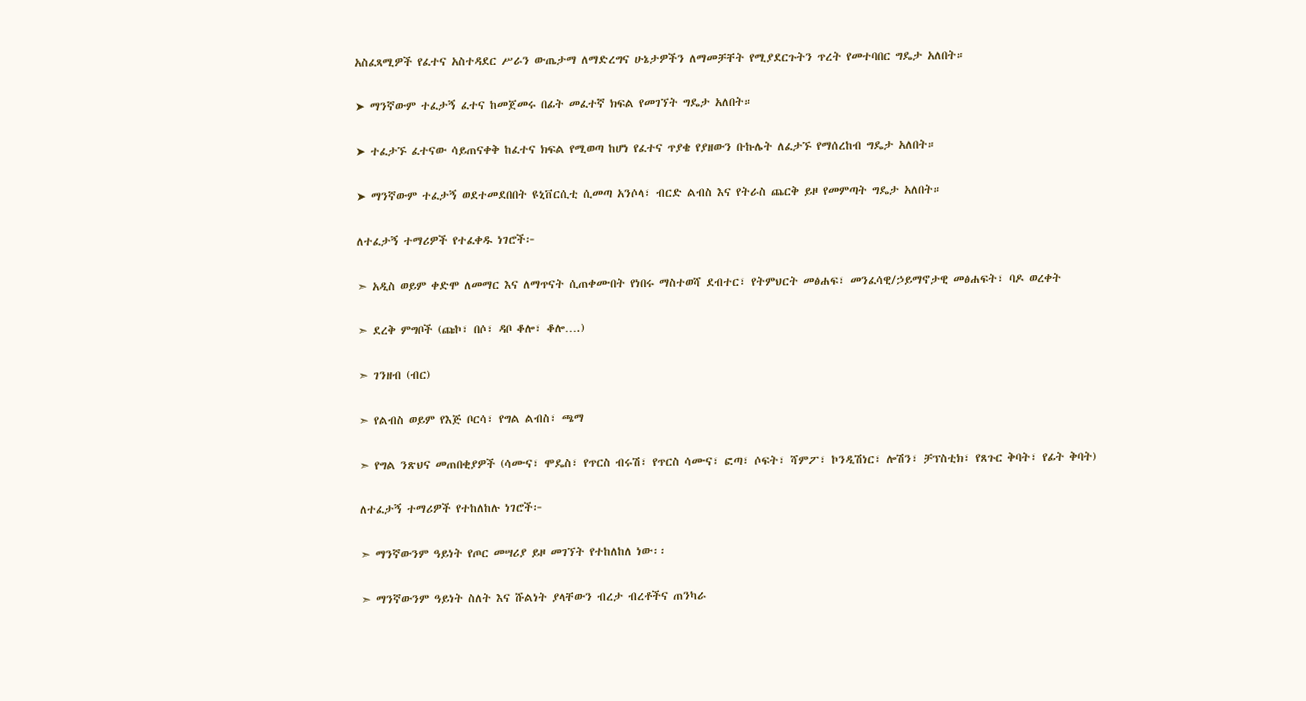አስፈጻሚዎች የፈተና አስተዳደር ሥራን ውጤታማ ለማድረግና ሁኔታዎችን ለማመቻቸት የሚያደርጉትን ጥረት የመተባበር ግዴታ አለበት።

➤ ማንኛውም ተፈታኝ ፈተና ከመጀመሩ በፊት መፈተኛ ክፍል የመገኘት ግዴታ አለበት።

➤ ተፈታኙ ፈተናው ሳይጠናቀቅ ከፈተና ክፍል የሚወጣ ከሆነ የፈተና ጥያቄ የያዘውን ቡኩሌት ለፈታኙ የማሰረከብ ግዴታ አለበት።

➤ ማንኛውም ተፈታኝ ወደተመደበበት ዩኒቨርሲቲ ሲመጣ አንሶላ፣ ብርድ ልብስ እና የትራስ ጨርቅ ይዞ የመምጣት ግዴታ አለበት።

ለተፈታኝ ተማሪዎች የተፈቀዱ ነገሮች፦

➣ አዲስ ወይም ቀድሞ ለመማር እና ለማጥናት ሲጠቀሙበት የነበሩ ማስተወሻ ደብተር፣ የትምህርት መፅሐፍ፣ መንፈሳዊ/ኃይማኖታዊ መፅሐፍት፣ ባዶ ወረቀት

➣ ደረቅ ምግቦች (ጩኮ፣ በሶ፣ ዳቦ ቆሎ፣ ቆሎ….)

➣ ገንዘብ (ብር)

➣ የልብስ ወይም የእጅ ቦርሳ፣ የግል ልብስ፣ ጫማ

➣ የግል ንጽህና መጠበቂያዎች (ሳሙና፣ ሞዴስ፣ የጥርስ ብሩሽ፣ የጥርስ ሳሙና፣ ፎጣ፣ ሶፍት፣ ሻምፖ፣ ኮንዲሽነር፣ ሎሽን፣ ቻፕስቲክ፣ የጸጉር ቅባት፣ የፊት ቅባት)

ለተፈታኝ ተማሪዎች የተከለከሉ ነገሮች፦

➣ ማንኛውንም ዓይነት የጦር መሣሪያ ይዞ መገኘት የተከለከለ ነው፡፡

➣ ማንኛውንም ዓይነት ስለት እና ሹልነት ያላቸውን ብረታ ብረቶችና ጠንካራ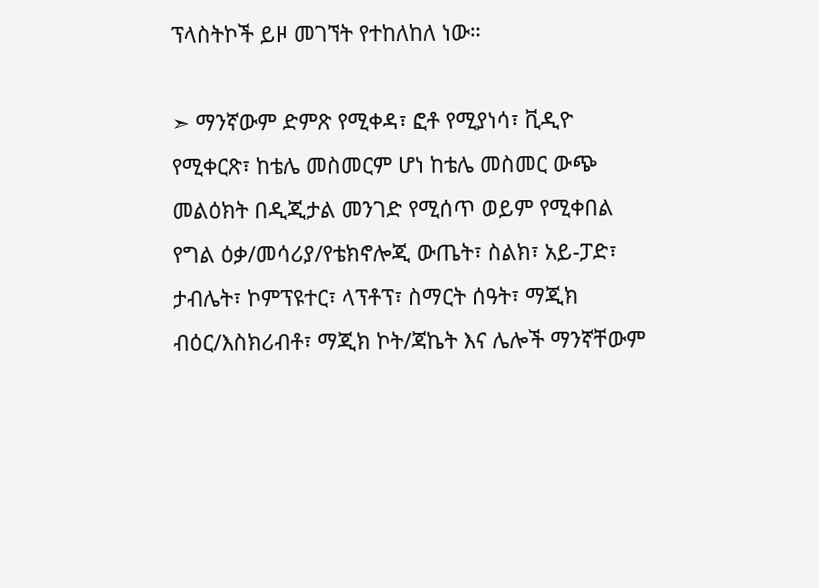ፕላስትኮች ይዞ መገኘት የተከለከለ ነው።

➣ ማንኛውም ድምጽ የሚቀዳ፣ ፎቶ የሚያነሳ፣ ቪዲዮ የሚቀርጽ፣ ከቴሌ መስመርም ሆነ ከቴሌ መስመር ውጭ መልዕክት በዲጂታል መንገድ የሚሰጥ ወይም የሚቀበል የግል ዕቃ/መሳሪያ/የቴክኖሎጂ ውጤት፣ ስልክ፣ አይ-ፓድ፣ ታብሌት፣ ኮምፕዩተር፣ ላፕቶፕ፣ ስማርት ሰዓት፣ ማጂክ ብዕር/እስክሪብቶ፣ ማጂክ ኮት/ጃኬት እና ሌሎች ማንኛቸውም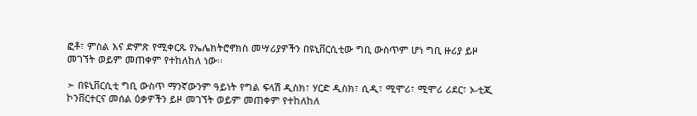ፎቶ፣ ምስል እና ድምጽ የሚቀርጹ የኤሌክትሮኖክስ መሣሪያዎችን በዩኒቨርሲቲው ግቢ ውስጥም ሆነ ግቢ ዙሪያ ይዞ መገኘት ወይም መጠቀም የተከለከለ ነው፡፡

➣ በዩኒቨርሲቲ ግቢ ውስጥ ማንኛውንም ዓይነት የግል ፍላሽ ዲስክ፣ ሃርድ ዲስክ፣ ሲዲ፣ ሚሞሪ፣ ሚሞሪ ሪደር፣ ኦ-ቲጂ ኮንቨርተርና መሰል ዕቃዎችን ይዞ መገኘት ወይም መጠቀም የተከለከለ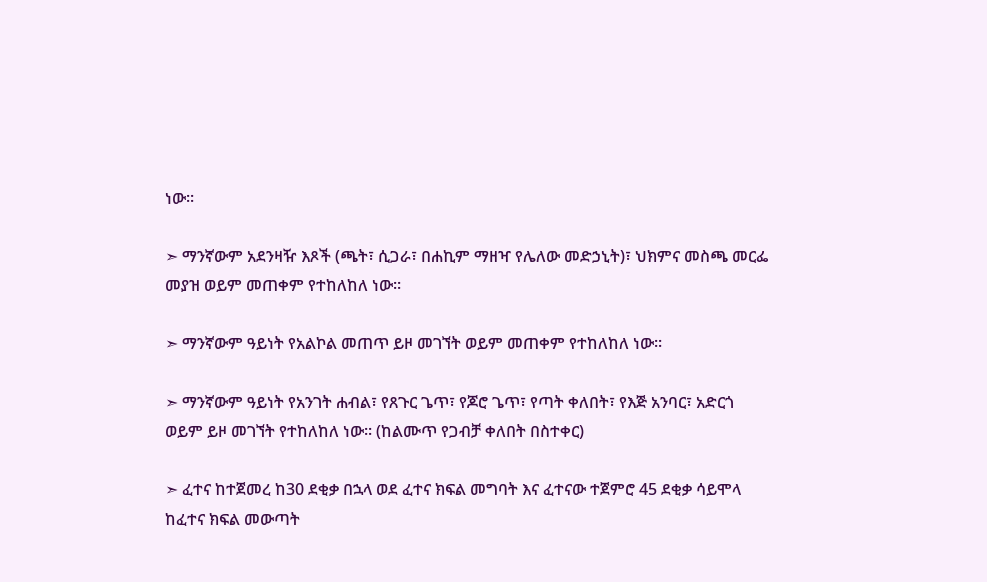ነው፡፡

➣ ማንኛውም አደንዛዥ እጾች (ጫት፣ ሲጋራ፣ በሐኪም ማዘዣ የሌለው መድኃኒት)፣ ህክምና መስጫ መርፌ መያዝ ወይም መጠቀም የተከለከለ ነው፡፡

➣ ማንኛውም ዓይነት የአልኮል መጠጥ ይዞ መገኘት ወይም መጠቀም የተከለከለ ነው፡፡

➣ ማንኛውም ዓይነት የአንገት ሐብል፣ የጸጉር ጌጥ፣ የጆሮ ጌጥ፣ የጣት ቀለበት፣ የእጅ አንባር፣ አድርጎ ወይም ይዞ መገኘት የተከለከለ ነው፡፡ (ከልሙጥ የጋብቻ ቀለበት በስተቀር)

➣ ፈተና ከተጀመረ ከ30 ደቂቃ በኋላ ወደ ፈተና ክፍል መግባት እና ፈተናው ተጀምሮ 45 ደቂቃ ሳይሞላ ከፈተና ክፍል መውጣት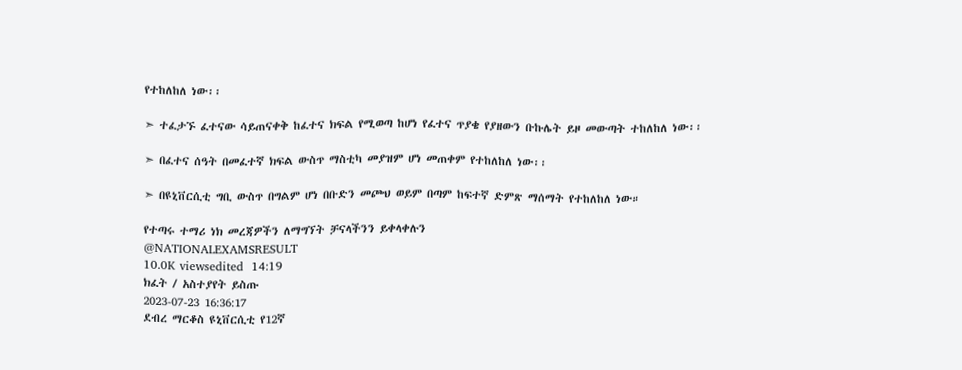የተከለከለ ነው፡፡

➣ ተፈታኙ ፈተናው ሳይጠናቀቅ ከፈተና ክፍል የሚወጣ ከሆነ የፈተና ጥያቄ የያዘውን ቡኩሌት ይዞ መውጣት ተከለከለ ነው፡፡

➣ በፈተና ሰዓት በመፈተኛ ክፍል ውስጥ ማስቲካ መያዝም ሆነ መጠቀም የተከለከለ ነው፡፡

➣ በዩኒቨርሲቲ ግቢ ውስጥ በግልም ሆነ በቡድን መጮህ ወይም በጣም ከፍተኛ ድምጽ ማሰማት የተከለከለ ነው።

የተጣሩ ተማሪ ነክ መረጃዎችን ለማግኘት ቻናላችንን ይቀላቀሉን
@NATIONALEXAMSRESULT
10.0K viewsedited  14:19
ክፈት / አስተያየት ይስጡ
2023-07-23 16:36:17
ደብረ ማርቆስ ዩኒቨርሲቲ የ12ኛ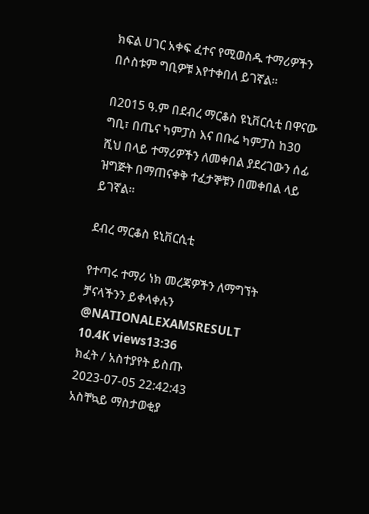ክፍል ሀገር አቀፍ ፈተና የሚወስዱ ተማሪዎችን በሶስቱም ግቢዎቹ እየተቀበለ ይገኛል።

በ2015 ዓ.ም በደብረ ማርቆስ ዩኒቨርሲቲ በዋናው ግቢ፣ በጤና ካምፓስ እና በቡሬ ካምፓስ ከ30 ሺህ በላይ ተማሪዎችን ለመቀበል ያደረገውን ሰፊ ዝግጅት በማጠናቀቅ ተፈታኞቹን በመቀበል ላይ ይገኛል።

ደብረ ማርቆስ ዩኒቨርሲቲ

የተጣሩ ተማሪ ነክ መረጃዎችን ለማግኘት ቻናላችንን ይቀላቀሉን
@NATIONALEXAMSRESULT
10.4K views13:36
ክፈት / አስተያየት ይስጡ
2023-07-05 22:42:43
አስቸኳይ ማስታወቂያ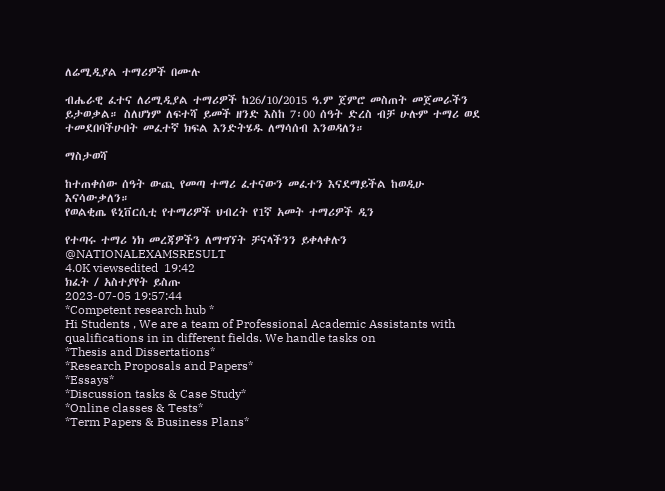ለሬሚዲያል ተማሪዎች በሙሉ

ብሔራዊ ፈተና ለሪሚዲያል ተማሪዎች ከ26/10/2015 ዓ.ም ጀምሮ መስጠት መጀመራችን ይታወቃል። ስለሆነም ለፍተሻ ይመች ዘንድ እስከ 7፡00 ሰዓት ድረስ ብቻ ሁሉም ተማሪ ወደ ተመደበባችሁበት መፈተኛ ክፍል እንድትሄዱ ለማሳሰብ እንወዳለን።

ማስታወሻ

ከተጠቀሰው ሰዓት ውጪ የመጣ ተማሪ ፈተናውን መፈተን እናደማይችል ከወዲሁ እናሳውቃለን።
የወልቂጤ ዩኒቨርሲቲ የተማሪዎች ህብረት የ1ኛ አመት ተማሪዎች ዲን

የተጣሩ ተማሪ ነክ መረጃዎችን ለማግኘት ቻናላችንን ይቀላቀሉን
@NATIONALEXAMSRESULT
4.0K viewsedited  19:42
ክፈት / አስተያየት ይስጡ
2023-07-05 19:57:44
*Competent research hub *
Hi Students , We are a team of Professional Academic Assistants with qualifications in in different fields. We handle tasks on
*Thesis and Dissertations*
*Research Proposals and Papers*
*Essays*
*Discussion tasks & Case Study*
*Online classes & Tests*
*Term Papers & Business Plans*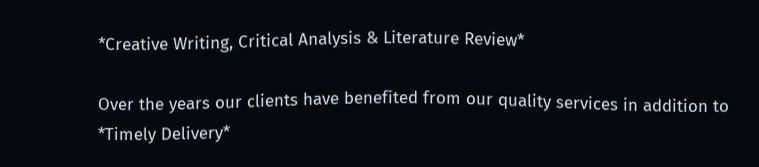*Creative Writing, Critical Analysis & Literature Review*

Over the years our clients have benefited from our quality services in addition to
*Timely Delivery*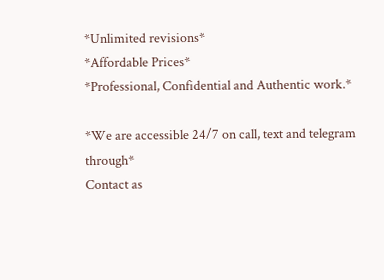*Unlimited revisions*
*Affordable Prices*
*Professional, Confidential and Authentic work.*

*We are accessible 24/7 on call, text and telegram through*
Contact as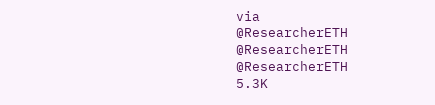via
@ResearcherETH
@ResearcherETH
@ResearcherETH
5.3K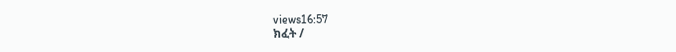views16:57
ክፈት /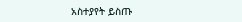አስተያየት ይስጡ